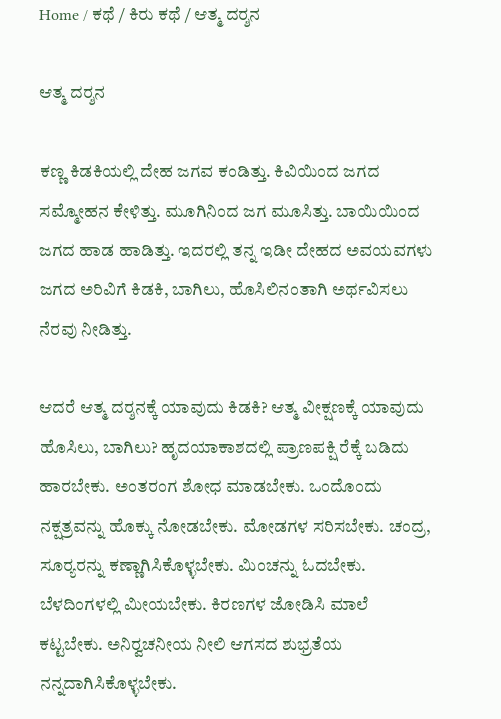Home / ಕಥೆ / ಕಿರು ಕಥೆ / ಆತ್ಮ ದರ್‍ಶನ

ಆತ್ಮ ದರ್‍ಶನ

ಕಣ್ಣ ಕಿಡಕಿಯಲ್ಲಿ ದೇಹ ಜಗವ ಕಂಡಿತ್ತು. ಕಿವಿಯಿಂದ ಜಗದ ಸಮ್ಮೋಹನ ಕೇಳಿತ್ತು. ಮೂಗಿನಿಂದ ಜಗ ಮೂಸಿತ್ತು. ಬಾಯಿಯಿಂದ ಜಗದ ಹಾಡ ಹಾಡಿತ್ತು. ಇದರಲ್ಲಿ ತನ್ನ ಇಡೀ ದೇಹದ ಅವಯವಗಳು ಜಗದ ಅರಿವಿಗೆ ಕಿಡಕಿ, ಬಾಗಿಲು, ಹೊಸಿಲಿನಂತಾಗಿ ಅರ್ಥವಿಸಲು ನೆರವು ನೀಡಿತ್ತು.

ಆದರೆ ಆತ್ಮ ದರ್‍ಶನಕ್ಕೆ ಯಾವುದು ಕಿಡಕಿ? ಆತ್ಮ ವೀಕ್ಷಣಕ್ಕೆ ಯಾವುದು ಹೊಸಿಲು, ಬಾಗಿಲು? ಹೃದಯಾಕಾಶದಲ್ಲಿ ಪ್ರಾಣಪಕ್ಷಿ ರೆಕ್ಕೆ ಬಡಿದು ಹಾರಬೇಕು. ಅಂತರಂಗ ಶೋಧ ಮಾಡಬೇಕು. ಒಂದೊಂದು ನಕ್ಷತ್ರವನ್ನು ಹೊಕ್ಕು ನೋಡಬೇಕು. ಮೋಡಗಳ ಸರಿಸಬೇಕು. ಚಂದ್ರ, ಸೂರ್‍ಯರನ್ನು ಕಣ್ಣಾಗಿಸಿಕೊಳ್ಳಬೇಕು. ಮಿಂಚನ್ನು ಓದಬೇಕು. ಬೆಳದಿಂಗಳಲ್ಲಿ ಮೀಯಬೇಕು. ಕಿರಣಗಳ ಜೋಡಿಸಿ ಮಾಲೆ ಕಟ್ಟಬೇಕು. ಅನಿರ್‍ವಚನೀಯ ನೀಲಿ ಆಗಸದ ಶುಭ್ರತೆಯ ನನ್ನದಾಗಿಸಿಕೊಳ್ಳಬೇಕು.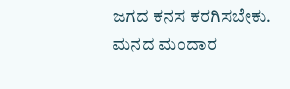ಜಗದ ಕನಸ ಕರಗಿಸಬೇಕು. ಮನದ ಮಂದಾರ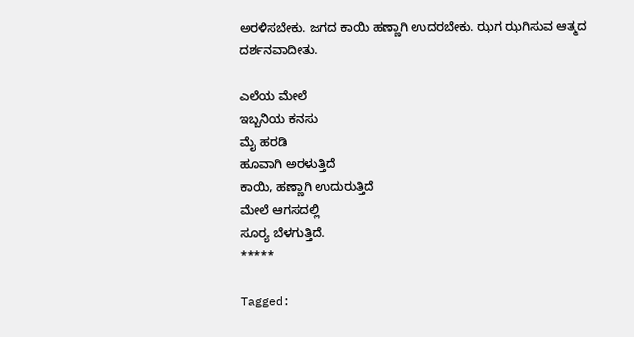ಅರಳಿಸಬೇಕು. ಜಗದ ಕಾಯಿ ಹಣ್ಣಾಗಿ ಉದರಬೇಕು. ಝಗ ಝಗಿಸುವ ಆತ್ಮದ ದರ್ಶನವಾದೀತು.

ಎಲೆಯ ಮೇಲೆ
ಇಬ್ಬನಿಯ ಕನಸು
ಮೈ ಹರಡಿ
ಹೂವಾಗಿ ಅರಳುತ್ತಿದೆ
ಕಾಯಿ, ಹಣ್ಣಾಗಿ ಉದುರುತ್ತಿದೆ
ಮೇಲೆ ಆಗಸದಲ್ಲಿ
ಸೂರ್‍ಯ ಬೆಳಗುತ್ತಿದೆ.
*****

Tagged: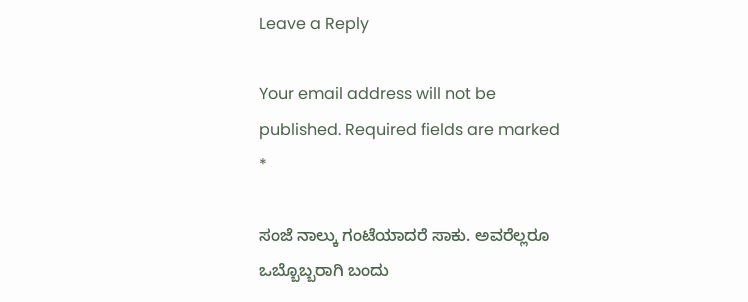Leave a Reply

Your email address will not be published. Required fields are marked *

ಸಂಜೆ ನಾಲ್ಕು ಗಂಟೆಯಾದರೆ ಸಾಕು. ಅವರೆಲ್ಲರೂ ಒಬ್ಬೊಬ್ಬರಾಗಿ ಬಂದು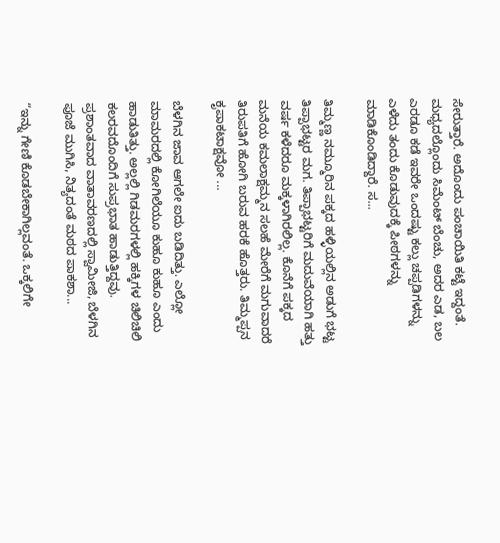ಸೇರುತ್ತಾರೆ. ಅದೊಂದು ಪಂಚಾಯಿತಿ ಕಟ್ಟೆ ಇದ್ದಂತೆ. ಮಧ್ಯದಲ್ಲೊಂದು ಸಿಮೆಂಟ್ ಬೆಂಚು, ಅದರ ಎಡ, ಬಲ ಎರಡೂ ಕಡೆ ಇವರೇ ಒಂದಷ್ಟು ಕಲ್ಲು ಚಪ್ಪಡಿಗಳನ್ನು ಎಳೆದು ತಂದು ಕೊಡುವುದಕ್ಕೆ ಪೀಠಗಳನ್ನು ಮಾಡಿಕೊಂಡಿದ್ದಾರೆ. ಸ...

ತಿಮ್ಮಣ್ಣ ನಮ್ಮೂರಿನ ಪಕ್ಕದ ಹಳ್ಳಿಯಲ್ಲಿನ ಅಡುಗೆ ಭಟ್ಟ ತಿಪ್ಪಾಭಟ್ಟರ ಮಗ. ತಿಪ್ಪಾಭಟ್ಟರಿಗೆ ಮದುವೆಯಾಗಿ ಹತ್ತು ವರ್ಷ ಕಳೆದರೂ ಮಕ್ಕಳಾಗಿರಲಿಲ್ಲ. ಕೊನೆಗೆ ಪಕ್ಕದ ಮನೆಯ ಕಮಲಾಕ್ಷಮ್ಮನ ಸಲಹೆ ಮೇರೆಗೆ ಮಗುವಾದರೆ ತಿರುಪತಿಗೆ ಹೋಗಿ ಬರುವ ಹರಕೆ ಹೊತ್ತರು. ತಿಮ್ಮಪ್ಪನ ಕೃಪಾಕಟಾಕ್ಷವೋ ...

ಬೆಳಗಿನ ಜಾವ ಆಗಲೇ ಐದು ಬಡಿದಿತ್ತು. ಎಲ್ಲೋ ಮಾಮರದಲ್ಲಿ ಕೋಗಿಲೆಯೂ ಕುಹೂ ಕುಹೂ ಎಂದು ಹಾಡುತಿತ್ತು. ಅಲ್ಲಲ್ಲಿ ಗಿಡಮರಗಳಲ್ಲಿ ಹಕ್ಕಿಗಳ ಚಿಲಿಚಿಲಿ ಕಲರವದೊಂದಿಗೆ ಸುಪ್ರಭಾತ ಹಾಡುತ್ತಿದ್ದವು. ಪ್ರಶಾಂತವಾದ ವಾತಾವರಣದಲ್ಲಿ ಸ್ವಾಮೀಜಿ, ಬೆಳಗಿನ ಪೂಜೆ ಮುಗಿಸಿ, ನಿತ್ಯದಂತೆ ಮಠದ ಪಾಕಶಾ...

“ಇನ್ನು ಗೇಣಿ ಕೊಡಬೇಕಾಗಿಲ್ಲವಂತೆ. ಒಕ್ಕಲಿಗೇ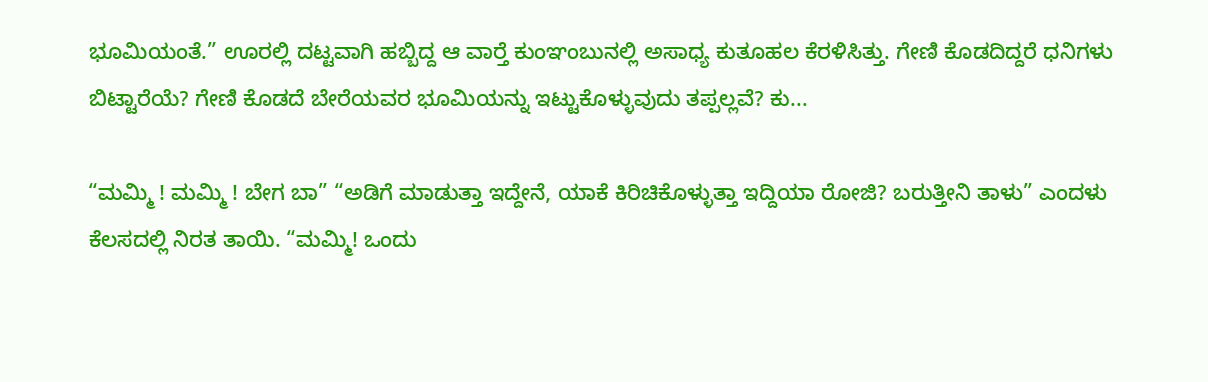ಭೂಮಿಯಂತೆ.” ಊರಲ್ಲಿ ದಟ್ಟವಾಗಿ ಹಬ್ಬಿದ್ದ ಆ ವಾರ್‍ತೆ ಕುಂಞಂಬುನಲ್ಲಿ ಅಸಾಧ್ಯ ಕುತೂಹಲ ಕೆರಳಿಸಿತ್ತು. ಗೇಣಿ ಕೊಡದಿದ್ದರೆ ಧನಿಗಳು ಬಿಟ್ಟಾರೆಯೆ? ಗೇಣಿ ಕೊಡದೆ ಬೇರೆಯವರ ಭೂಮಿಯನ್ನು ಇಟ್ಟುಕೊಳ್ಳುವುದು ತಪ್ಪಲ್ಲವೆ? ಕು...

“ಮಮ್ಮಿ ! ಮಮ್ಮಿ ! ಬೇಗ ಬಾ” “ಅಡಿಗೆ ಮಾಡುತ್ತಾ ಇದ್ದೇನೆ, ಯಾಕೆ ಕಿರಿಚಿಕೊಳ್ಳುತ್ತಾ ಇದ್ದಿಯಾ ರೋಜಿ? ಬರುತ್ತೀನಿ ತಾಳು” ಎಂದಳು ಕೆಲಸದಲ್ಲಿ ನಿರತ ತಾಯಿ. “ಮಮ್ಮಿ! ಒಂದು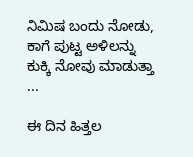ನಿಮಿಷ ಬಂದು ನೋಡು, ಕಾಗೆ ಪುಟ್ಟ ಅಳಿಲನ್ನು ಕುಕ್ಕಿ ನೋವು ಮಾಡುತ್ತಾ ...

ಈ ದಿನ ಹಿತ್ತಲ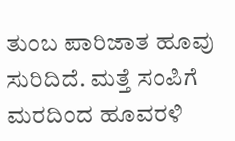ತುಂಬ ಪಾರಿಜಾತ ಹೂವು ಸುರಿದಿದೆ. ಮತ್ತೆ ಸಂಪಿಗೆ ಮರದಿಂದ ಹೂವರಳಿ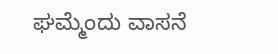ಘಮ್ಮೆಂದು ವಾಸನೆ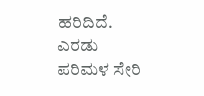ಹರಿದಿದೆ. ಎರಡು ಪರಿಮಳ ಸೇರಿ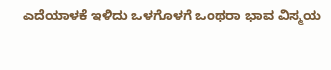ಎದೆಯಾಳಕೆ ಇಳಿದು ಒಳಗೊಳಗೆ ಒಂಥರಾ ಭಾವ ವಿಸ್ಮಯ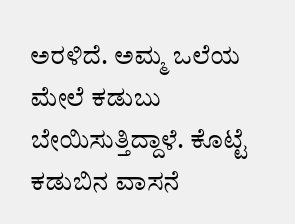ಅರಳಿದೆ. ಅಮ್ಮ ಒಲೆಯ ಮೇಲೆ ಕಡುಬು ಬೇಯಿಸುತ್ತಿದ್ದಾಳೆ. ಕೊಟ್ಟೆ ಕಡುಬಿನ ವಾಸನೆ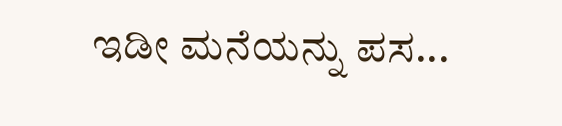ಇಡೀ ಮನೆಯನ್ನು ಪಸ...